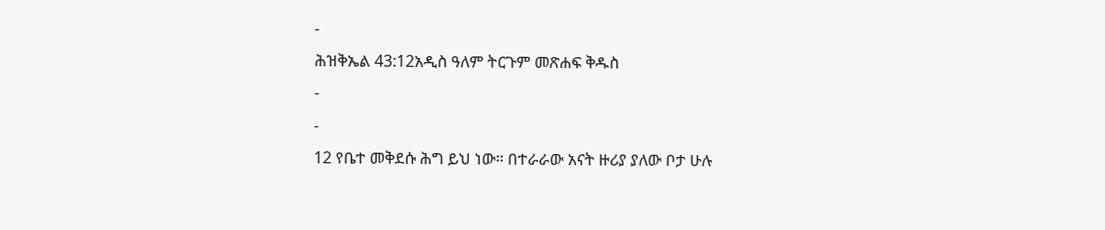-
ሕዝቅኤል 43:12አዲስ ዓለም ትርጉም መጽሐፍ ቅዱስ
-
-
12 የቤተ መቅደሱ ሕግ ይህ ነው። በተራራው አናት ዙሪያ ያለው ቦታ ሁሉ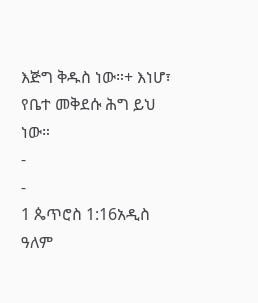እጅግ ቅዱስ ነው።+ እነሆ፣ የቤተ መቅደሱ ሕግ ይህ ነው።
-
-
1 ጴጥሮስ 1:16አዲስ ዓለም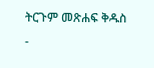ትርጉም መጽሐፍ ቅዱስ
-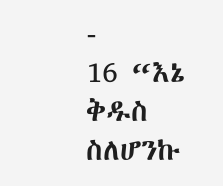-
16 “እኔ ቅዱስ ስለሆንኩ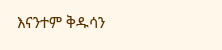እናንተም ቅዱሳን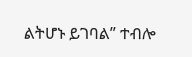ልትሆኑ ይገባል” ተብሎ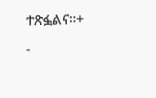ተጽፏልና።+
-